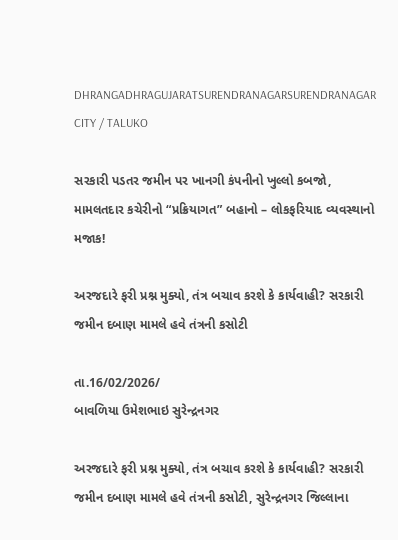DHRANGADHRAGUJARATSURENDRANAGARSURENDRANAGAR CITY / TALUKO

સરકારી પડતર જમીન પર ખાનગી કંપનીનો ખુલ્લો કબજો, મામલતદાર કચેરીનો “પ્રક્રિયાગત” બહાનો – લોકફરિયાદ વ્યવસ્થાનો મજાક!

અરજદારે ફરી પ્રશ્ન મુક્યો, તંત્ર બચાવ કરશે કે કાર્યવાહી? સરકારી જમીન દબાણ મામલે હવે તંત્રની કસોટી

તા.16/02/2026/
બાવળિયા ઉમેશભાઇ સુરેન્દ્રનગર

અરજદારે ફરી પ્રશ્ન મુક્યો, તંત્ર બચાવ કરશે કે કાર્યવાહી? સરકારી જમીન દબાણ મામલે હવે તંત્રની કસોટી, સુરેન્દ્રનગર જિલ્લાના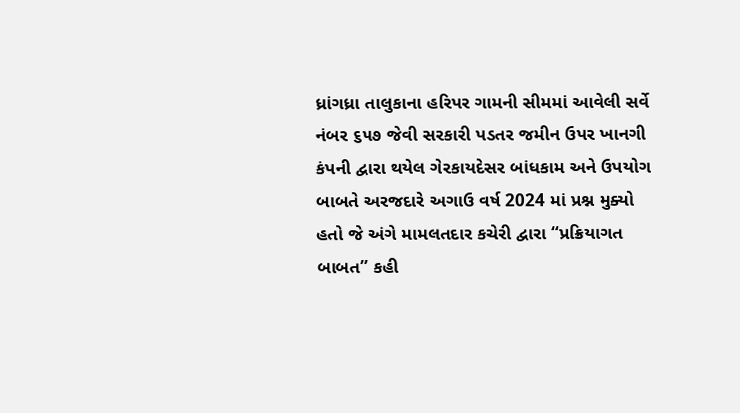ધ્રાંગધ્રા તાલુકાના હરિપર ગામની સીમમાં આવેલી સર્વે નંબર ૬૫૭ જેવી સરકારી પડતર જમીન ઉપર ખાનગી કંપની દ્વારા થયેલ ગેરકાયદેસર બાંધકામ અને ઉપયોગ બાબતે અરજદારે અગાઉ વર્ષ 2024 માં પ્રશ્ન મુક્યો હતો જે અંગે મામલતદાર કચેરી દ્વારા “પ્રક્રિયાગત બાબત” કહી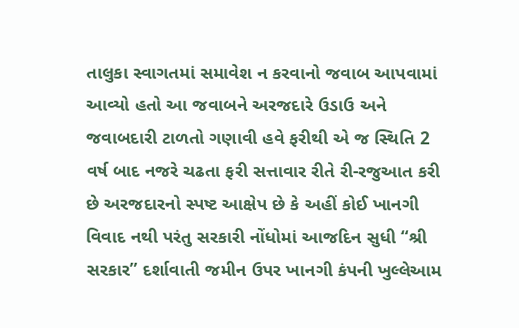તાલુકા સ્વાગતમાં સમાવેશ ન કરવાનો જવાબ આપવામાં આવ્યો હતો આ જવાબને અરજદારે ઉડાઉ અને જવાબદારી ટાળતો ગણાવી હવે ફરીથી એ જ સ્થિતિ 2 વર્ષ બાદ નજરે ચઢતા ફરી સત્તાવાર રીતે રી-રજુઆત કરી છે અરજદારનો સ્પષ્ટ આક્ષેપ છે કે અહીં કોઈ ખાનગી વિવાદ નથી પરંતુ સરકારી નોંધોમાં આજદિન સુધી “શ્રી સરકાર” દર્શાવાતી જમીન ઉપર ખાનગી કંપની ખુલ્લેઆમ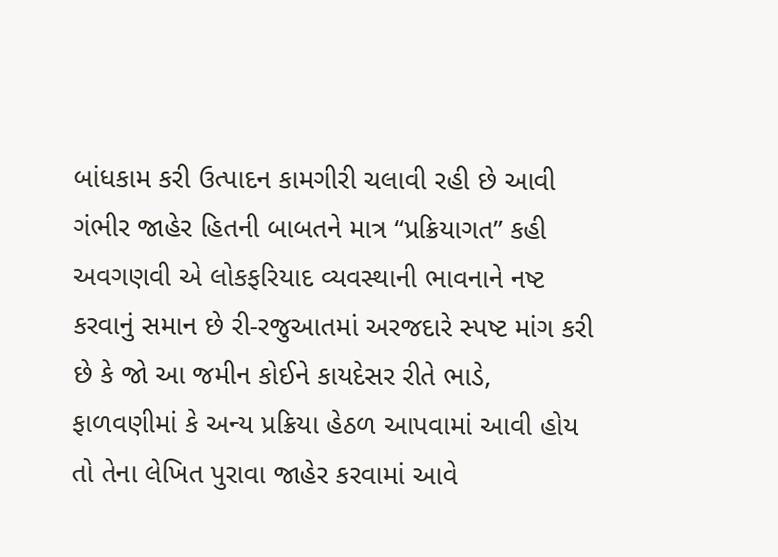બાંધકામ કરી ઉત્પાદન કામગીરી ચલાવી રહી છે આવી ગંભીર જાહેર હિતની બાબતને માત્ર “પ્રક્રિયાગત” કહી અવગણવી એ લોકફરિયાદ વ્યવસ્થાની ભાવનાને નષ્ટ કરવાનું સમાન છે રી-રજુઆતમાં અરજદારે સ્પષ્ટ માંગ કરી છે કે જો આ જમીન કોઈને કાયદેસર રીતે ભાડે, ફાળવણીમાં કે અન્ય પ્રક્રિયા હેઠળ આપવામાં આવી હોય તો તેના લેખિત પુરાવા જાહેર કરવામાં આવે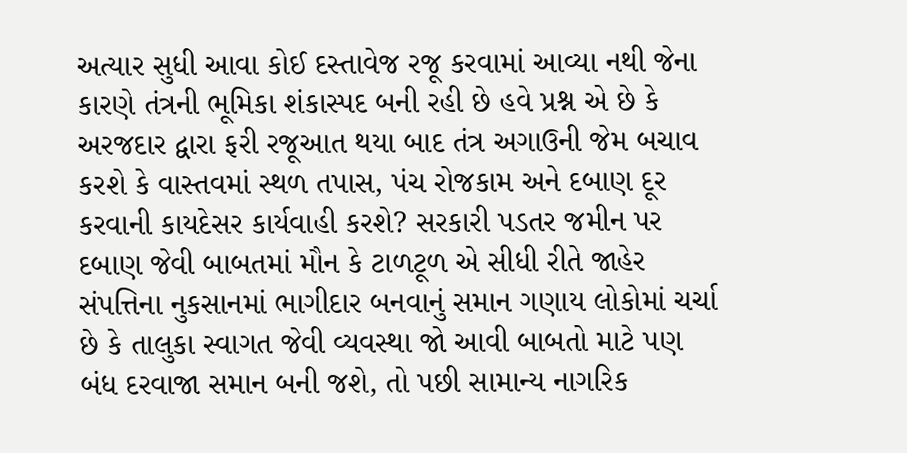અત્યાર સુધી આવા કોઈ દસ્તાવેજ રજૂ કરવામાં આવ્યા નથી જેના કારણે તંત્રની ભૂમિકા શંકાસ્પદ બની રહી છે હવે પ્રશ્ન એ છે કે અરજદાર દ્વારા ફરી રજૂઆત થયા બાદ તંત્ર અગાઉની જેમ બચાવ કરશે કે વાસ્તવમાં સ્થળ તપાસ, પંચ રોજકામ અને દબાણ દૂર કરવાની કાયદેસર કાર્યવાહી કરશે? સરકારી પડતર જમીન પર દબાણ જેવી બાબતમાં મૌન કે ટાળટૂળ એ સીધી રીતે જાહેર સંપત્તિના નુકસાનમાં ભાગીદાર બનવાનું સમાન ગણાય લોકોમાં ચર્ચા છે કે તાલુકા સ્વાગત જેવી વ્યવસ્થા જો આવી બાબતો માટે પણ બંધ દરવાજા સમાન બની જશે, તો પછી સામાન્ય નાગરિક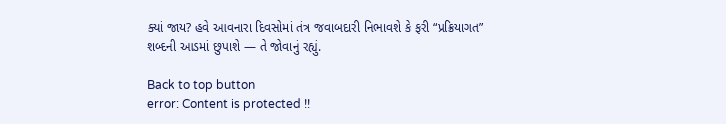ક્યાં જાય? હવે આવનારા દિવસોમાં તંત્ર જવાબદારી નિભાવશે કે ફરી “પ્રક્રિયાગત” શબ્દની આડમાં છુપાશે — તે જોવાનું રહ્યું.

Back to top button
error: Content is protected !!